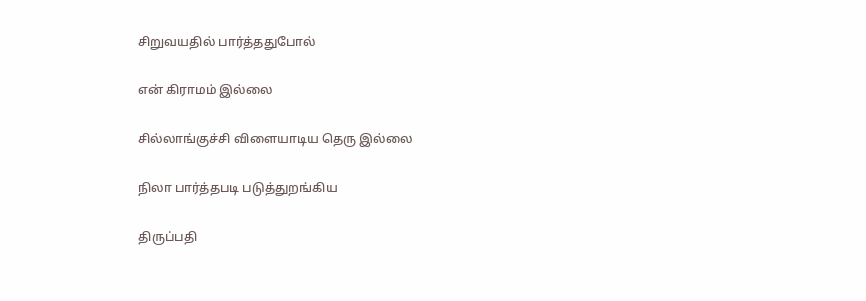சிறுவயதில் பார்த்ததுபோல்

என் கிராமம் இல்லை

சில்லாங்குச்சி விளையாடிய தெரு இல்லை

நிலா பார்த்தபடி படுத்துறங்கிய

திருப்பதி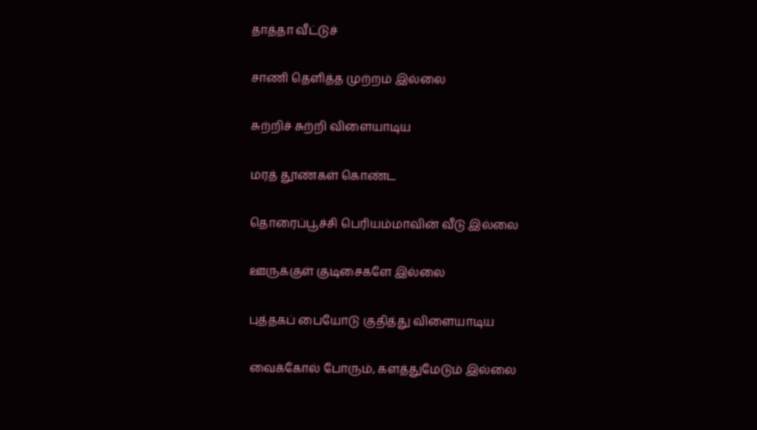தாத்தா வீட்டுச்

சாணி தெளித்த முற்றம் இல்லை

சுற்றிச் சுற்றி விளையாடிய

மரத் தூண்கள் கொண்ட

தொரைப்பூச்சி பெரியம்மாவின் வீடு இல்லை

ஊருக்குள் குடிசைகளே இல்லை

புத்தகப் பையோடு குதித்து விளையாடிய

வைக்கோல் போரும், களத்துமேடும் இல்லை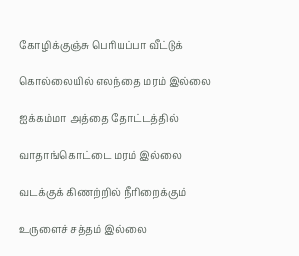கோழிக்குஞ்சு பெரியப்பா வீட்டுக்

கொல்லையில் எலந்தை மரம் இல்லை

ஐக்கம்மா அத்தை தோட்டத்தில்

வாதாங்கொட்டை மரம் இல்லை

வடக்குக் கிணற்றில் நீரிறைக்கும்

உருளைச் சத்தம் இல்லை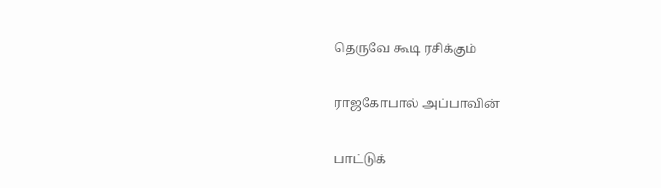தெருவே கூடி ரசிக்கும்

ராஜகோபால் அப்பாவின்

பாட்டுக்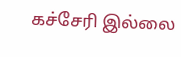கச்சேரி இல்லை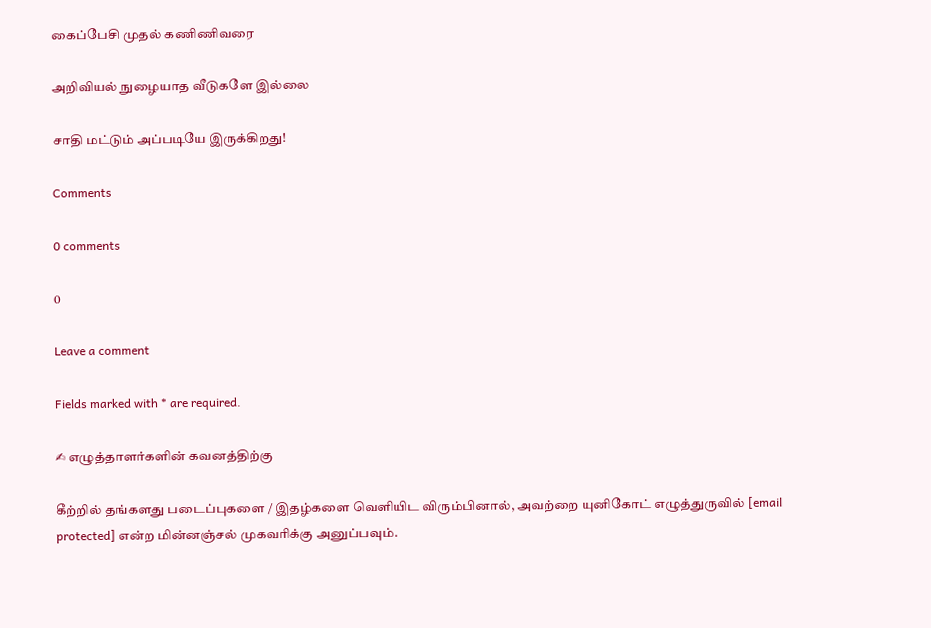கைப்பேசி முதல் கணிணிவரை

அறிவியல் நுழையாத வீடுகளே இல்லை

சாதி மட்டும் அப்படியே இருக்கிறது!

Comments

0 comments

0

Leave a comment

Fields marked with * are required.

✍ எழுத்தாளர்களின் கவனத்திற்கு

கீற்றில் தங்களது படைப்புகளை / இதழ்களை வெளியிட விரும்பினால், அவற்றை யுனிகோட் எழுத்துருவில் [email protected] என்ற மின்னஞ்சல் முகவரிக்கு அனுப்பவும்.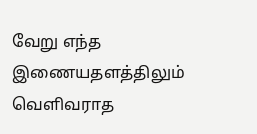வேறு எந்த இணையதளத்திலும் வெளிவராத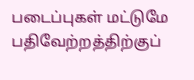படைப்புகள் மட்டுமே பதிவேற்றத்திற்குப்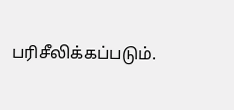பரிசீலிக்கப்படும்.